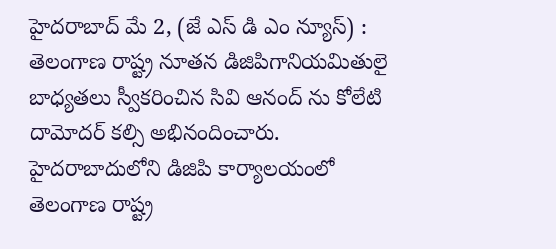హైదరాబాద్ మే 2, (జే ఎస్ డి ఎం న్యూస్) :
తెలంగాణ రాష్ట్ర నూతన డిజిపిగానియమితులై బాధ్యతలు స్వీకరించిన సివి ఆనంద్ ను కోలేటి దామోదర్ కల్సి అభినందించారు. హైదరాబాదులోని డిజిపి కార్యాలయంలో తెలంగాణ రాష్ట్ర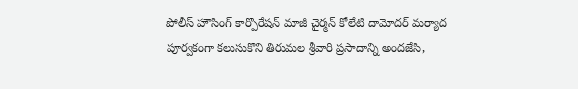పోలీస్ హౌసింగ్ కార్పొరేషన్ మాజీ చైర్మన్ కోలేటి దామోదర్ మర్యాద పూర్వకంగా కలుసుకొని తిరుమల శ్రీవారి ప్రసాదాన్ని అందజేసి,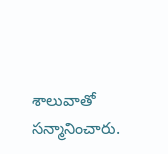శాలువాతో సన్మానించారు.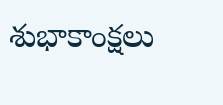శుభాకాంక్షలు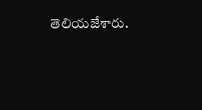తెలియజేశారు.